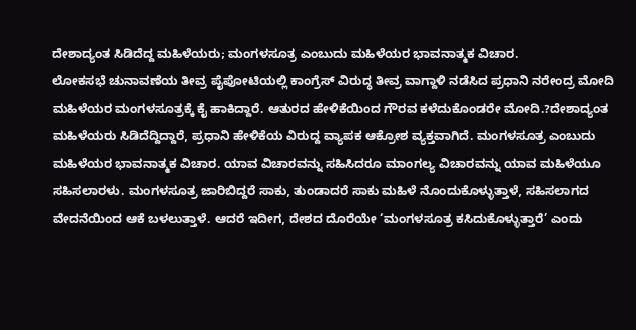ದೇಶಾದ್ಯಂತ ಸಿಡಿದೆದ್ದ ಮಹಿಳೆಯರು; ಮಂಗಳಸೂತ್ರ ಎಂಬುದು ಮಹಿಳೆಯರ ಭಾವನಾತ್ಮಕ ವಿಚಾರ.
ಲೋಕಸಭೆ ಚುನಾವಣೆಯ ತೀವ್ರ ಪೈಪೋಟಿಯಲ್ಲಿ ಕಾಂಗ್ರೆಸ್ ವಿರುದ್ಧ ತೀವ್ರ ವಾಗ್ದಾಳಿ ನಡೆಸಿದ ಪ್ರಧಾನಿ ನರೇಂದ್ರ ಮೋದಿ ಮಹಿಳೆಯರ ಮಂಗಳಸೂತ್ರಕ್ಕೆ ಕೈ ಹಾಕಿದ್ದಾರೆ. ಆತುರದ ಹೇಳಿಕೆಯಿಂದ ಗೌರವ ಕಳೆದುಕೊಂಡರೇ ಮೋದಿ.?ದೇಶಾದ್ಯಂತ ಮಹಿಳೆಯರು ಸಿಡಿದೆದ್ದಿದ್ದಾರೆ, ಪ್ರಧಾನಿ ಹೇಳಿಕೆಯ ವಿರುದ್ದ ವ್ಯಾಪಕ ಆಕ್ರೋಶ ವ್ಯಕ್ತವಾಗಿದೆ. ಮಂಗಳಸೂತ್ರ ಎಂಬುದು ಮಹಿಳೆಯರ ಭಾವನಾತ್ಮಕ ವಿಚಾರ. ಯಾವ ವಿಚಾರವನ್ನು ಸಹಿಸಿದರೂ ಮಾಂಗಲ್ಯ ವಿಚಾರವನ್ನು ಯಾವ ಮಹಿಳೆಯೂ ಸಹಿಸಲಾರಳು. ಮಂಗಳಸೂತ್ರ ಜಾರಿಬಿದ್ದರೆ ಸಾಕು, ತುಂಡಾದರೆ ಸಾಕು ಮಹಿಳೆ ನೊಂದುಕೊಳ್ಳುತ್ತಾಳೆ, ಸಹಿಸಲಾಗದ ವೇದನೆಯಿಂದ ಆಕೆ ಬಳಲುತ್ತಾಳೆ. ಆದರೆ ಇದೀಗ, ದೇಶದ ದೊರೆಯೇ ‘ಮಂಗಳಸೂತ್ರ ಕಸಿದುಕೊಳ್ಳುತ್ತಾರೆ’ ಎಂದು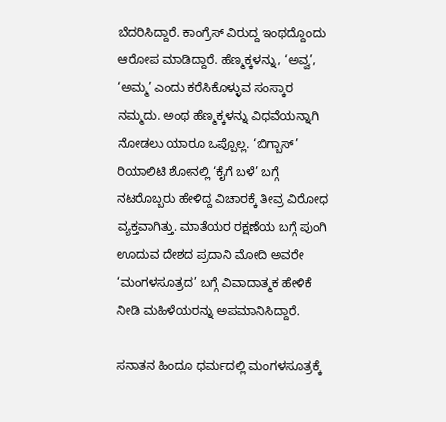ಬೆದರಿಸಿದ್ದಾರೆ. ಕಾಂಗ್ರೆಸ್ ವಿರುದ್ದ ಇಂಥದ್ದೊಂದು ಆರೋಪ ಮಾಡಿದ್ದಾರೆ. ಹೆಣ್ಮಕ್ಕಳನ್ನು, ‘ಅವ್ವ’, ‘ಅಮ್ಮ’ ಎಂದು ಕರೆಸಿಕೊಳ್ಳುವ ಸಂಸ್ಕಾರ ನಮ್ಮದು. ಅಂಥ ಹೆಣ್ಮಕ್ಕಳನ್ನು ವಿಧವೆಯನ್ನಾಗಿ ನೋಡಲು ಯಾರೂ ಒಪ್ಪೊಲ್ಲ. ‘ಬಿಗ್ಬಾಸ್’ ರಿಯಾಲಿಟಿ ಶೋನಲ್ಲಿ ‘ಕೈಗೆ ಬಳೆ’ ಬಗ್ಗೆ ನಟರೊಬ್ಬರು ಹೇಳಿದ್ದ ವಿಚಾರಕ್ಕೆ ತೀವ್ರ ವಿರೋಧ ವ್ಯಕ್ತವಾಗಿತ್ತು. ಮಾತೆಯರ ರಕ್ಷಣೆಯ ಬಗ್ಗೆ ಪುಂಗಿ ಊದುವ ದೇಶದ ಪ್ರದಾನಿ ಮೋದಿ ಅವರೇ ‘ಮಂಗಳಸೂತ್ರದ’ ಬಗ್ಗೆ ವಿವಾದಾತ್ಮಕ ಹೇಳಿಕೆ ನೀಡಿ ಮಹಿಳೆಯರನ್ನು ಅಪಮಾನಿಸಿದ್ದಾರೆ.

ಸನಾತನ ಹಿಂದೂ ಧರ್ಮದಲ್ಲಿ ಮಂಗಳಸೂತ್ರಕ್ಕೆ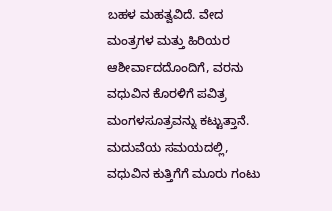ಬಹಳ ಮಹತ್ವವಿದೆ. ವೇದ ಮಂತ್ರಗಳ ಮತ್ತು ಹಿರಿಯರ ಆಶೀರ್ವಾದದೊಂದಿಗೆ, ವರನು ವಧುವಿನ ಕೊರಳಿಗೆ ಪವಿತ್ರ ಮಂಗಳಸೂತ್ರವನ್ನು ಕಟ್ಟುತ್ತಾನೆ. ಮದುವೆಯ ಸಮಯದಲ್ಲಿ, ವಧುವಿನ ಕುತ್ತಿಗೆಗೆ ಮೂರು ಗಂಟು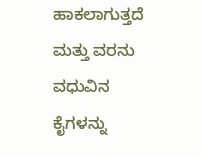ಹಾಕಲಾಗುತ್ತದೆ ಮತ್ತು ವರನು ವಧುವಿನ ಕೈಗಳನ್ನು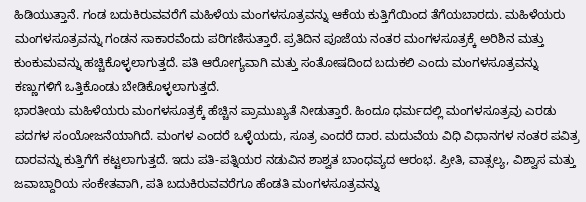ಹಿಡಿಯುತ್ತಾನೆ. ಗಂಡ ಬದುಕಿರುವವರೆಗೆ ಮಹಿಳೆಯ ಮಂಗಳಸೂತ್ರವನ್ನು ಆಕೆಯ ಕುತ್ತಿಗೆಯಿಂದ ತೆಗೆಯಬಾರದು. ಮಹಿಳೆಯರು ಮಂಗಳಸೂತ್ರವನ್ನು ಗಂಡನ ಸಾಕಾರವೆಂದು ಪರಿಗಣಿಸುತ್ತಾರೆ. ಪ್ರತಿದಿನ ಪೂಜೆಯ ನಂತರ ಮಂಗಳಸೂತ್ರಕ್ಕೆ ಅರಿಶಿನ ಮತ್ತು ಕುಂಕುಮವನ್ನು ಹಚ್ಚಿಕೊಳ್ಳಲಾಗುತ್ತದೆ. ಪತಿ ಆರೋಗ್ಯವಾಗಿ ಮತ್ತು ಸಂತೋಷದಿಂದ ಬದುಕಲಿ ಎಂದು ಮಂಗಳಸೂತ್ರವನ್ನು ಕಣ್ಣುಗಳಿಗೆ ಒತ್ತಿಕೊಂಡು ಬೇಡಿಕೊಳ್ಳಲಾಗುತ್ತದೆ.
ಭಾರತೀಯ ಮಹಿಳೆಯರು ಮಂಗಳಸೂತ್ರಕ್ಕೆ ಹೆಚ್ಚಿನ ಪ್ರಾಮುಖ್ಯತೆ ನೀಡುತ್ತಾರೆ. ಹಿಂದೂ ಧರ್ಮದಲ್ಲಿ ಮಂಗಳಸೂತ್ರವು ಎರಡು ಪದಗಳ ಸಂಯೋಜನೆಯಾಗಿದೆ. ಮಂಗಳ ಎಂದರೆ ಒಳ್ಳೆಯದು, ಸೂತ್ರ ಎಂದರೆ ದಾರ. ಮದುವೆಯ ವಿಧಿ ವಿಧಾನಗಳ ನಂತರ ಪವಿತ್ರ ದಾರವನ್ನು ಕುತ್ತಿಗೆಗೆ ಕಟ್ಟಲಾಗುತ್ತದೆ. ಇದು ಪತಿ-ಪತ್ನಿಯರ ನಡುವಿನ ಶಾಶ್ವತ ಬಾಂಧವ್ಯದ ಆರಂಭ. ಪ್ರೀತಿ, ವಾತ್ಸಲ್ಯ, ವಿಶ್ವಾಸ ಮತ್ತು ಜವಾಬ್ದಾರಿಯ ಸಂಕೇತವಾಗಿ, ಪತಿ ಬದುಕಿರುವವರೆಗೂ ಹೆಂಡತಿ ಮಂಗಳಸೂತ್ರವನ್ನು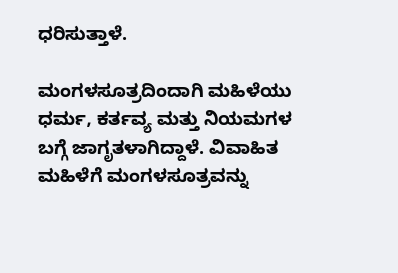ಧರಿಸುತ್ತಾಳೆ.

ಮಂಗಳಸೂತ್ರದಿಂದಾಗಿ ಮಹಿಳೆಯು ಧರ್ಮ, ಕರ್ತವ್ಯ ಮತ್ತು ನಿಯಮಗಳ ಬಗ್ಗೆ ಜಾಗೃತಳಾಗಿದ್ದಾಳೆ. ವಿವಾಹಿತ ಮಹಿಳೆಗೆ ಮಂಗಳಸೂತ್ರವನ್ನು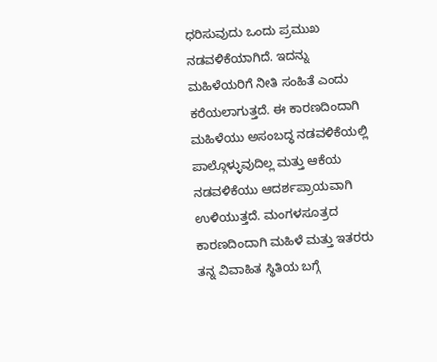ಧರಿಸುವುದು ಒಂದು ಪ್ರಮುಖ ನಡವಳಿಕೆಯಾಗಿದೆ. ಇದನ್ನು ಮಹಿಳೆಯರಿಗೆ ನೀತಿ ಸಂಹಿತೆ ಎಂದು ಕರೆಯಲಾಗುತ್ತದೆ. ಈ ಕಾರಣದಿಂದಾಗಿ ಮಹಿಳೆಯು ಅಸಂಬದ್ಧ ನಡವಳಿಕೆಯಲ್ಲಿ ಪಾಲ್ಗೊಳ್ಳುವುದಿಲ್ಲ ಮತ್ತು ಆಕೆಯ ನಡವಳಿಕೆಯು ಆದರ್ಶಪ್ರಾಯವಾಗಿ ಉಳಿಯುತ್ತದೆ. ಮಂಗಳಸೂತ್ರದ ಕಾರಣದಿಂದಾಗಿ ಮಹಿಳೆ ಮತ್ತು ಇತರರು ತನ್ನ ವಿವಾಹಿತ ಸ್ಥಿತಿಯ ಬಗ್ಗೆ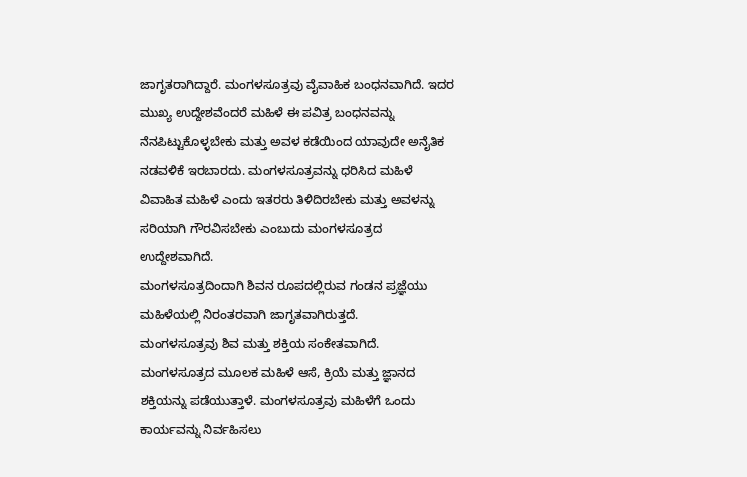ಜಾಗೃತರಾಗಿದ್ದಾರೆ. ಮಂಗಳಸೂತ್ರವು ವೈವಾಹಿಕ ಬಂಧನವಾಗಿದೆ. ಇದರ ಮುಖ್ಯ ಉದ್ದೇಶವೆಂದರೆ ಮಹಿಳೆ ಈ ಪವಿತ್ರ ಬಂಧನವನ್ನು ನೆನಪಿಟ್ಟುಕೊಳ್ಳಬೇಕು ಮತ್ತು ಅವಳ ಕಡೆಯಿಂದ ಯಾವುದೇ ಅನೈತಿಕ ನಡವಳಿಕೆ ಇರಬಾರದು. ಮಂಗಳಸೂತ್ರವನ್ನು ಧರಿಸಿದ ಮಹಿಳೆ ವಿವಾಹಿತ ಮಹಿಳೆ ಎಂದು ಇತರರು ತಿಳಿದಿರಬೇಕು ಮತ್ತು ಅವಳನ್ನು ಸರಿಯಾಗಿ ಗೌರವಿಸಬೇಕು ಎಂಬುದು ಮಂಗಳಸೂತ್ರದ ಉದ್ದೇಶವಾಗಿದೆ.
ಮಂಗಳಸೂತ್ರದಿಂದಾಗಿ ಶಿವನ ರೂಪದಲ್ಲಿರುವ ಗಂಡನ ಪ್ರಜ್ಞೆಯು ಮಹಿಳೆಯಲ್ಲಿ ನಿರಂತರವಾಗಿ ಜಾಗೃತವಾಗಿರುತ್ತದೆ.
ಮಂಗಳಸೂತ್ರವು ಶಿವ ಮತ್ತು ಶಕ್ತಿಯ ಸಂಕೇತವಾಗಿದೆ. ಮಂಗಳಸೂತ್ರದ ಮೂಲಕ ಮಹಿಳೆ ಆಸೆ, ಕ್ರಿಯೆ ಮತ್ತು ಜ್ಞಾನದ ಶಕ್ತಿಯನ್ನು ಪಡೆಯುತ್ತಾಳೆ. ಮಂಗಳಸೂತ್ರವು ಮಹಿಳೆಗೆ ಒಂದು ಕಾರ್ಯವನ್ನು ನಿರ್ವಹಿಸಲು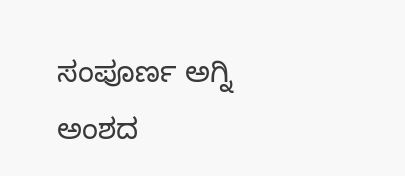ಸಂಪೂರ್ಣ ಅಗ್ನಿ ಅಂಶದ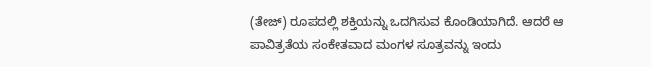(ತೇಜ್) ರೂಪದಲ್ಲಿ ಶಕ್ತಿಯನ್ನು ಒದಗಿಸುವ ಕೊಂಡಿಯಾಗಿದೆ. ಆದರೆ ಆ ಪಾವಿತ್ರತೆಯ ಸಂಕೇತವಾದ ಮಂಗಳ ಸೂತ್ರವನ್ನು ಇಂದು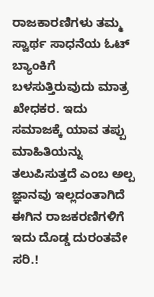ರಾಜಕಾರಣಿಗಳು ತಮ್ಮ ಸ್ವಾರ್ಥ ಸಾಧನೆಯ ಓಟ್ ಬ್ಯಾಂಕಿಗೆ ಬಳಸುತ್ತಿರುವುದು ಮಾತ್ರ ಖೇಧಕರ. ಇದು ಸಮಾಜಕ್ಕೆ ಯಾವ ತಪ್ಪು ಮಾಹಿತಿಯನ್ನು ತಲುಪಿಸುತ್ತದೆ ಎಂಬ ಅಲ್ಪ ಜ್ಞಾನವು ಇಲ್ಲದಂತಾಗಿದೆ ಈಗಿನ ರಾಜಕರಣಿಗಳಿಗೆ ಇದು ದೊಡ್ಡ ದುರಂತವೇ ಸರಿ.!